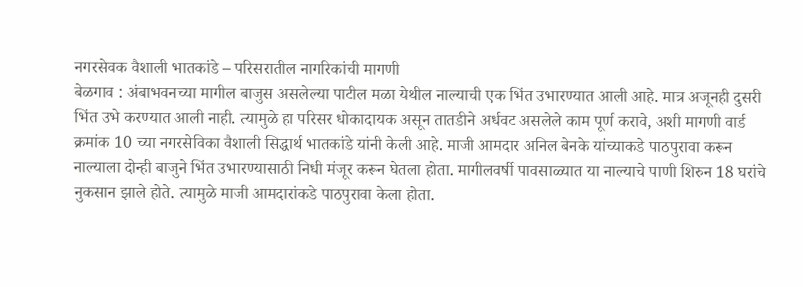नगरसेवक वैशाली भातकांडे – परिसरातील नागरिकांची मागणी
बेळगाव : अंबाभवनच्या मागील बाजुस असलेल्या पाटील मळा येथील नाल्याची एक भिंत उभारण्यात आली आहे. मात्र अजूनही दुसरी भिंत उभे करण्यात आली नाही. त्यामुळे हा परिसर धोकादायक असून तातडीने अर्धवट असलेले काम पूर्ण करावे, अशी मागणी वार्ड क्रमांक 10 च्या नगरसेविका वैशाली सिद्धार्थ भातकांडे यांनी केली आहे. माजी आमदार अनिल बेनके यांच्याकडे पाठपुरावा करून नाल्याला दोन्ही बाजुने भिंत उभारण्यासाठी निधी मंजूर करून घेतला होता. मागीलवर्षी पावसाळ्यात या नाल्याचे पाणी शिरुन 18 घरांचे नुकसान झाले होते. त्यामुळे माजी आमदारांकडे पाठपुरावा केला होता.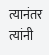त्यानंतर त्यांनी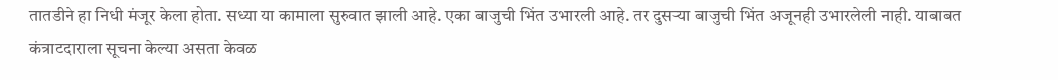तातडीने हा निधी मंजूर केला होता. सध्या या कामाला सुरुवात झाली आहे. एका बाजुची भिंत उभारली आहे. तर दुसऱ्या बाजुची भिंत अजूनही उभारलेली नाही. याबाबत कंत्राटदाराला सूचना केल्या असता केवळ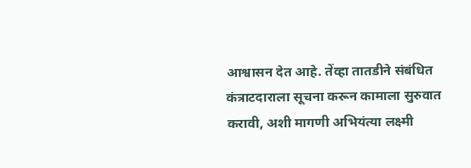आश्वासन देत आहे. तेंव्हा तातडीने संबंधित कंत्राटदाराला सूचना करून कामाला सुरुवात करावी, अशी मागणी अभियंत्या लक्ष्मी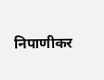निपाणीकर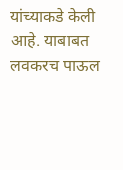यांच्याकडे केली आहे. याबाबत लवकरच पाऊल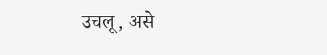उचलू, असे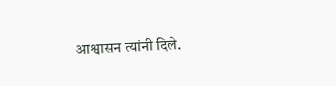आश्वासन त्यांनी दिले.